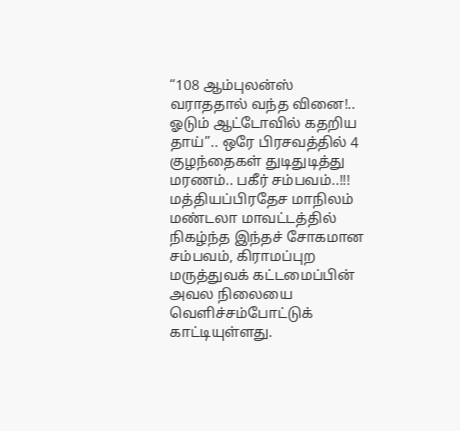“108 ஆம்புலன்ஸ் வராததால் வந்த வினை!.. ஓடும் ஆட்டோவில் கதறிய தாய்”.. ஒரே பிரசவத்தில் 4 குழந்தைகள் துடிதுடித்து மரணம்.. பகீர் சம்பவம்..!!!
மத்தியப்பிரதேச மாநிலம் மண்டலா மாவட்டத்தில் நிகழ்ந்த இந்தச் சோகமான சம்பவம், கிராமப்புற மருத்துவக் கட்டமைப்பின் அவல நிலையை வெளிச்சம்போட்டுக் காட்டியுள்ளது.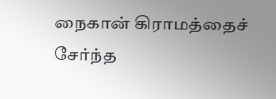நைகான் கிராமத்தைச் சேர்ந்த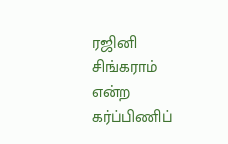ரஜினி சிங்கராம் என்ற கர்ப்பிணிப்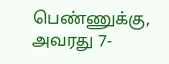பெண்ணுக்கு, அவரது 7-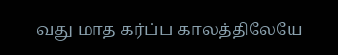வது மாத கர்ப்ப காலத்திலேயே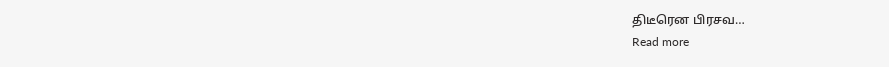திடீரென பிரசவ…
Read more